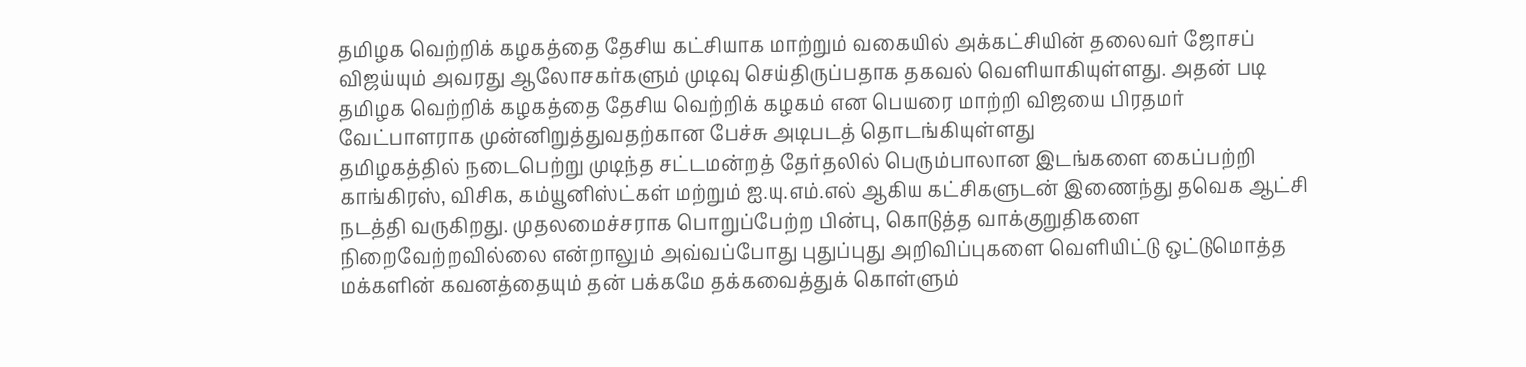தமிழக வெற்றிக் கழகத்தை தேசிய கட்சியாக மாற்றும் வகையில் அக்கட்சியின் தலைவர் ஜோசப் விஜய்யும் அவரது ஆலோசகர்களும் முடிவு செய்திருப்பதாக தகவல் வெளியாகியுள்ளது. அதன் படி தமிழக வெற்றிக் கழகத்தை தேசிய வெற்றிக் கழகம் என பெயரை மாற்றி விஜயை பிரதமர் வேட்பாளராக முன்னிறுத்துவதற்கான பேச்சு அடிபடத் தொடங்கியுள்ளது
தமிழகத்தில் நடைபெற்று முடிந்த சட்டமன்றத் தேர்தலில் பெரும்பாலான இடங்களை கைப்பற்றி காங்கிரஸ், விசிக, கம்யூனிஸ்ட்கள் மற்றும் ஐ.யு.எம்.எல் ஆகிய கட்சிகளுடன் இணைந்து தவெக ஆட்சி நடத்தி வருகிறது. முதலமைச்சராக பொறுப்பேற்ற பின்பு, கொடுத்த வாக்குறுதிகளை நிறைவேற்றவில்லை என்றாலும் அவ்வப்போது புதுப்புது அறிவிப்புகளை வெளியிட்டு ஒட்டுமொத்த மக்களின் கவனத்தையும் தன் பக்கமே தக்கவைத்துக் கொள்ளும்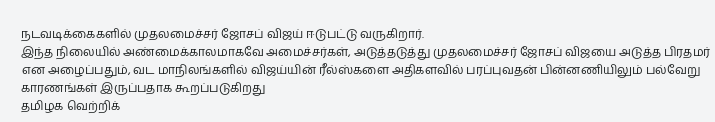நடவடிக்கைகளில் முதலமைச்சர் ஜோசப் விஜய் ஈடுபட்டு வருகிறார்.
இந்த நிலையில் அண்மைக்காலமாகவே அமைச்சர்கள், அடுத்தடுத்து முதலமைச்சர் ஜோசப் விஜயை அடுத்த பிரதமர் என அழைப்பதும், வட மாநிலங்களில் விஜய்யின் ரீல்ஸ்களை அதிகளவில் பரப்புவதன் பின்னணியிலும் பல்வேறு காரணங்கள் இருப்பதாக கூறப்படுகிறது
தமிழக வெற்றிக்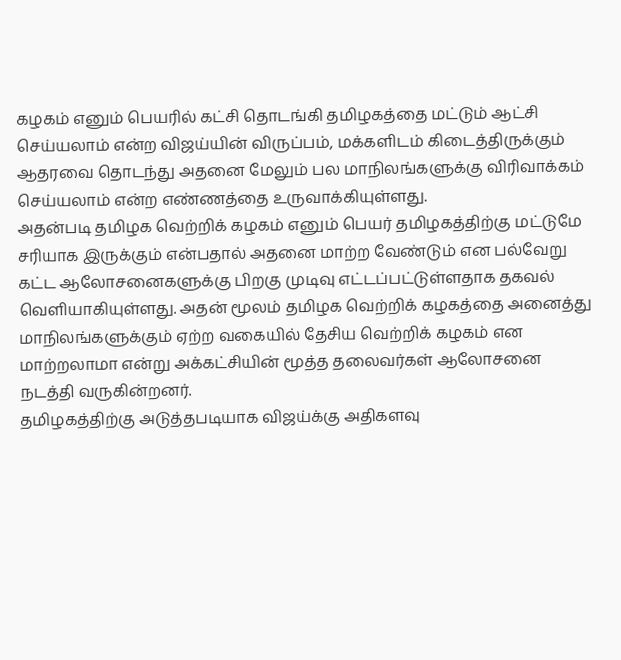கழகம் எனும் பெயரில் கட்சி தொடங்கி தமிழகத்தை மட்டும் ஆட்சி செய்யலாம் என்ற விஜய்யின் விருப்பம், மக்களிடம் கிடைத்திருக்கும் ஆதரவை தொடந்து அதனை மேலும் பல மாநிலங்களுக்கு விரிவாக்கம் செய்யலாம் என்ற எண்ணத்தை உருவாக்கியுள்ளது.
அதன்படி தமிழக வெற்றிக் கழகம் எனும் பெயர் தமிழகத்திற்கு மட்டுமே சரியாக இருக்கும் என்பதால் அதனை மாற்ற வேண்டும் என பல்வேறு கட்ட ஆலோசனைகளுக்கு பிறகு முடிவு எட்டப்பட்டுள்ளதாக தகவல் வெளியாகியுள்ளது. அதன் மூலம் தமிழக வெற்றிக் கழகத்தை அனைத்து மாநிலங்களுக்கும் ஏற்ற வகையில் தேசிய வெற்றிக் கழகம் என மாற்றலாமா என்று அக்கட்சியின் மூத்த தலைவர்கள் ஆலோசனை நடத்தி வருகின்றனர்.
தமிழகத்திற்கு அடுத்தபடியாக விஜய்க்கு அதிகளவு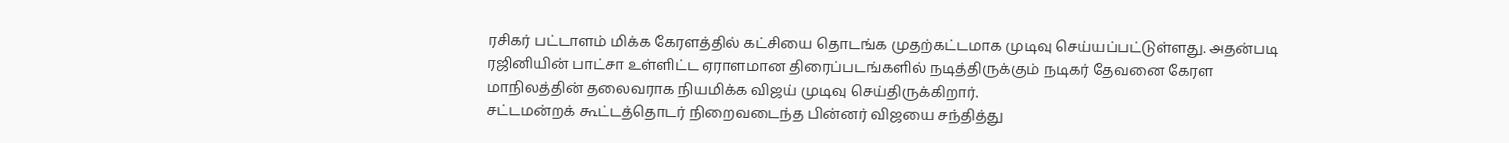ரசிகர் பட்டாளம் மிக்க கேரளத்தில் கட்சியை தொடங்க முதற்கட்டமாக முடிவு செய்யப்பட்டுள்ளது. அதன்படி ரஜினியின் பாட்சா உள்ளிட்ட ஏராளமான திரைப்படங்களில் நடித்திருக்கும் நடிகர் தேவனை கேரள மாநிலத்தின் தலைவராக நியமிக்க விஜய் முடிவு செய்திருக்கிறார்.
சட்டமன்றக் கூட்டத்தொடர் நிறைவடைந்த பின்னர் விஜயை சந்தித்து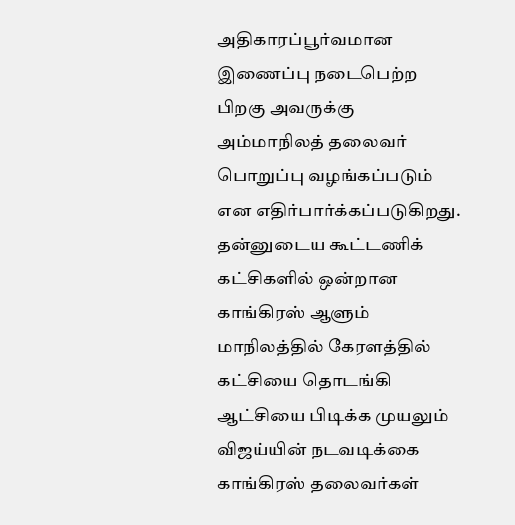அதிகாரப்பூர்வமான இணைப்பு நடைபெற்ற பிறகு அவருக்கு அம்மாநிலத் தலைவர் பொறுப்பு வழங்கப்படும் என எதிர்பார்க்கப்படுகிறது. தன்னுடைய கூட்டணிக் கட்சிகளில் ஒன்றான காங்கிரஸ் ஆளும் மாநிலத்தில் கேரளத்தில் கட்சியை தொடங்கி ஆட்சியை பிடிக்க முயலும் விஜய்யின் நடவடிக்கை காங்கிரஸ் தலைவர்கள்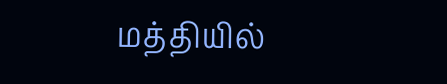மத்தியில்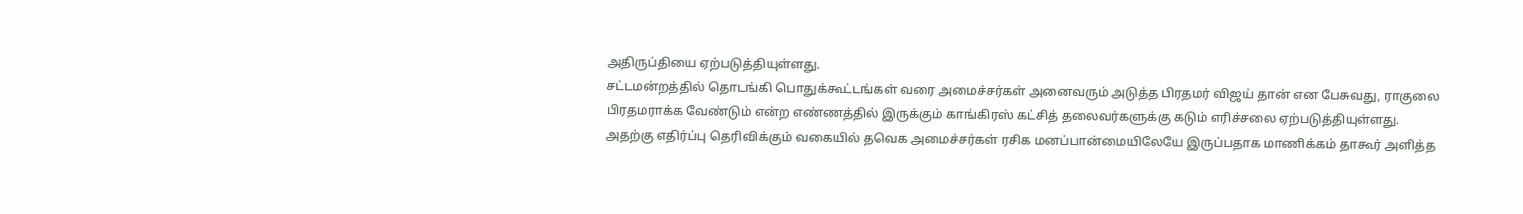அதிருப்தியை ஏற்படுத்தியுள்ளது.
சட்டமன்றத்தில் தொடங்கி பொதுக்கூட்டங்கள் வரை அமைச்சர்கள் அனைவரும் அடுத்த பிரதமர் விஜய் தான் என பேசுவது, ராகுலை பிரதமராக்க வேண்டும் என்ற எண்ணத்தில் இருக்கும் காங்கிரஸ் கட்சித் தலைவர்களுக்கு கடும் எரிச்சலை ஏற்படுத்தியுள்ளது.
அதற்கு எதிர்ப்பு தெரிவிக்கும் வகையில் தவெக அமைச்சர்கள் ரசிக மனப்பான்மையிலேயே இருப்பதாக மாணிக்கம் தாகூர் அளித்த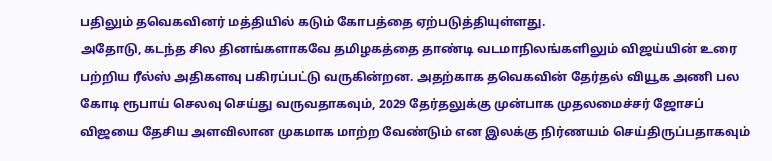பதிலும் தவெகவினர் மத்தியில் கடும் கோபத்தை ஏற்படுத்தியுள்ளது.
அதோடு, கடந்த சில தினங்களாகவே தமிழகத்தை தாண்டி வடமாநிலங்களிலும் விஜய்யின் உரை பற்றிய ரீல்ஸ் அதிகளவு பகிரப்பட்டு வருகின்றன. அதற்காக தவெகவின் தேர்தல் வியூக அணி பல கோடி ரூபாய் செலவு செய்து வருவதாகவும், 2029 தேர்தலுக்கு முன்பாக முதலமைச்சர் ஜோசப் விஜயை தேசிய அளவிலான முகமாக மாற்ற வேண்டும் என இலக்கு நிர்ணயம் செய்திருப்பதாகவும்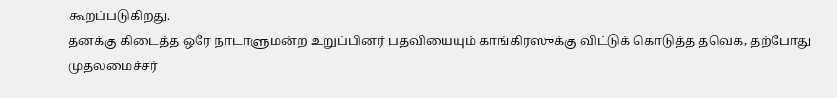கூறப்படுகிறது.
தனக்கு கிடைத்த ஒரே நாடாளுமன்ற உறுப்பினர் பதவியையும் காங்கிரஸுக்கு விட்டுக் கொடுத்த தவெக, தற்போது முதலமைச்சர்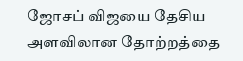ஜோசப் விஜயை தேசிய அளவிலான தோற்றத்தை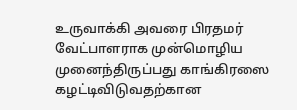உருவாக்கி அவரை பிரதமர் வேட்பாளராக முன்மொழிய முனைந்திருப்பது காங்கிரஸை கழட்டிவிடுவதற்கான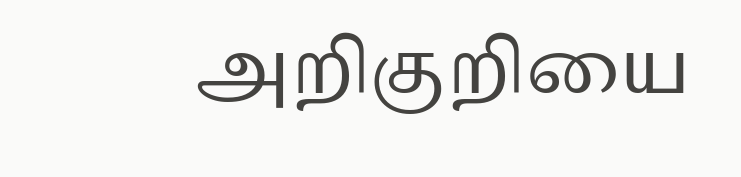அறிகுறியை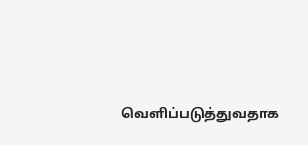வெளிப்படுத்துவதாக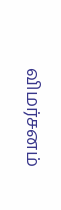விமர்சனம்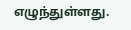எழுந்துள்ளது.